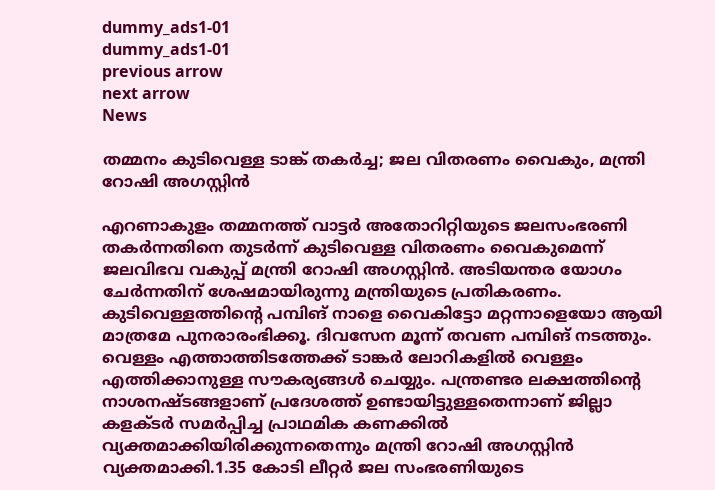dummy_ads1-01
dummy_ads1-01
previous arrow
next arrow
News

തമ്മനം കുടിവെള്ള ടാങ്ക് തകർച്ച; ജല വിതരണം വൈകും, മന്ത്രി റോഷി അഗസ്റ്റിൻ

എറണാകുളം തമ്മനത്ത് വാട്ടർ അതോറിറ്റിയുടെ ജലസംഭരണി തകർന്നതിനെ തുടർന്ന് കുടിവെള്ള വിതരണം വൈകുമെന്ന് ജലവിഭവ വകുപ്പ് മന്ത്രി റോഷി അഗസ്റ്റിൻ. അടിയന്തര യോഗം ചേർന്നതിന് ശേഷമായിരുന്നു മന്ത്രിയുടെ പ്രതികരണം. കുടിവെള്ളത്തിന്റെ പമ്പിങ് നാളെ വൈകിട്ടോ മറ്റന്നാളെയോ ആയി മാത്രമേ പുനരാരംഭിക്കൂ. ദിവസേന മൂന്ന് തവണ പമ്പിങ് നടത്തും. വെള്ളം എത്താത്തിടത്തേക്ക് ടാങ്കർ ലോറികളിൽ വെള്ളം എത്തിക്കാനുള്ള സൗകര്യങ്ങൾ ചെയ്യും. പന്ത്രണ്ടര ലക്ഷത്തിന്റെ നാശനഷ്ടങ്ങളാണ് പ്രദേശത്ത് ഉണ്ടായിട്ടുള്ളതെന്നാണ് ജില്ലാ കളക്ടർ സമർപ്പിച്ച പ്രാഥമിക കണക്കിൽ വ്യക്തമാക്കിയിരിക്കുന്നതെന്നും മന്ത്രി റോഷി അഗസ്റ്റിൻ വ്യക്തമാക്കി.1.35 കോടി ലീറ്റര്‍ ജല സംഭരണിയുടെ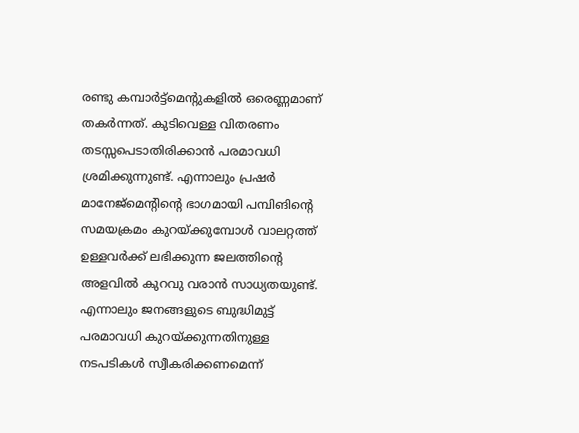രണ്ടു കമ്പാര്‍ട്ട്‌മെന്റുകളില്‍ ഒരെണ്ണമാണ് തകര്‍ന്നത്. കുടിവെള്ള വിതരണം തടസ്സപെടാതിരിക്കാന്‍ പരമാവധി ശ്രമിക്കുന്നുണ്ട്. എന്നാലും പ്രഷര്‍ മാനേജ്‌മെന്റിന്റെ ഭാഗമായി പമ്പിങിന്റെ സമയക്രമം കുറയ്ക്കുമ്പോള്‍ വാലറ്റത്ത് ഉള്ളവര്‍ക്ക് ലഭിക്കുന്ന ജലത്തിന്റെ അളവില്‍ കുറവു വരാന്‍ സാധ്യതയുണ്ട്. എന്നാലും ജനങ്ങളുടെ ബുദ്ധിമുട്ട് പരമാവധി കുറയ്ക്കുന്നതിനുള്ള നടപടികള്‍ സ്വീകരിക്കണമെന്ന്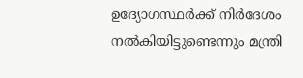ഉദ്യോഗസ്ഥര്‍ക്ക് നിര്‍ദേശം നല്‍കിയിട്ടുണ്ടെന്നും മന്ത്രി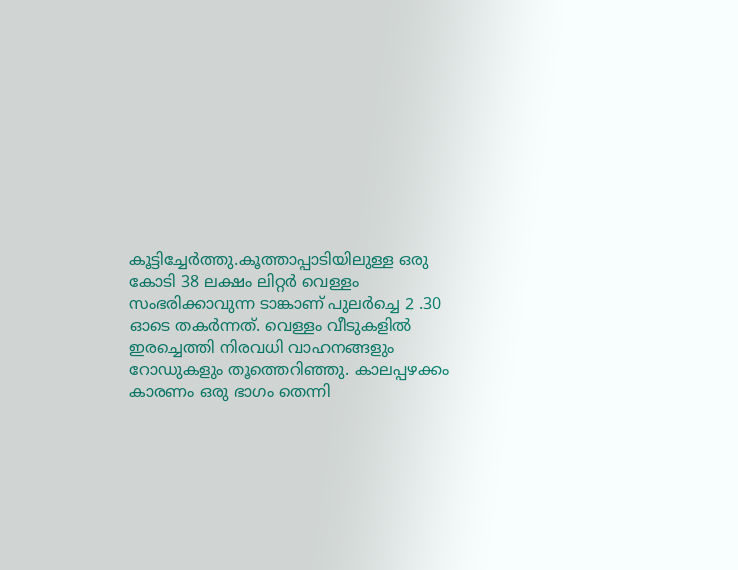കൂട്ടിച്ചേർത്തു.കൂത്താപ്പാടിയിലുള്ള ഒരു കോടി 38 ലക്ഷം ലിറ്റർ വെള്ളം സംഭരിക്കാവുന്ന ടാങ്കാണ് പുലർച്ചെ 2 .30 ഓടെ തകർന്നത്. വെള്ളം വീടുകളിൽ ഇരച്ചെത്തി നിരവധി വാഹനങ്ങളും റോഡുകളും തൂത്തെറിഞ്ഞു. കാലപ്പഴക്കം കാരണം ഒരു ഭാഗം തെന്നി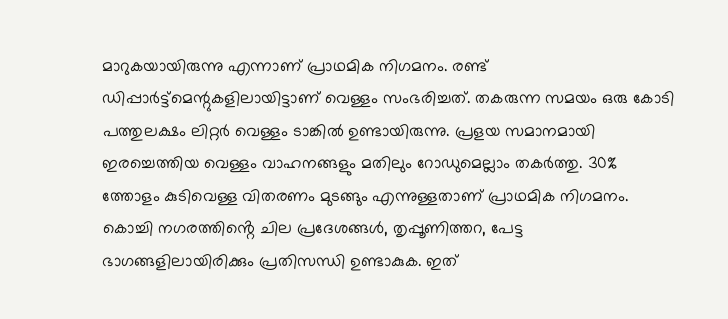മാറുകയായിരുന്നു എന്നാണ് പ്രാഥമിക നിഗമനം. രണ്ട് ഡിപ്പാർട്ട്മെന്റുകളിലായിട്ടാണ് വെള്ളം സംഭരിച്ചത്. തകരുന്ന സമയം ഒരു കോടി പത്തുലക്ഷം ലിറ്റർ വെള്ളം ടാങ്കിൽ ഉണ്ടായിരുന്നു. പ്രളയ സമാനമായി ഇരച്ചെത്തിയ വെള്ളം വാഹനങ്ങളും മതിലും റോഡുമെല്ലാം തകർത്തു. 30% ത്തോളം കുടിവെള്ള വിതരണം മുടങ്ങും എന്നുള്ളതാണ് പ്രാഥമിക നിഗമനം. കൊച്ചി നഗരത്തിൻ്റെ ചില പ്രദേശങ്ങൾ, തൃപ്പൂണിത്തറ, പേട്ട ഭാഗങ്ങളിലായിരിക്കും പ്രതിസന്ധി ഉണ്ടാകുക. ഇത്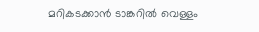മറികടക്കാൻ ടാങ്കറിൽ വെള്ളം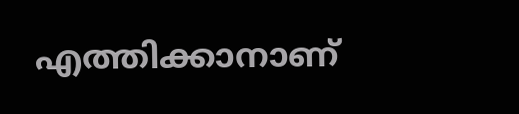എത്തിക്കാനാണ്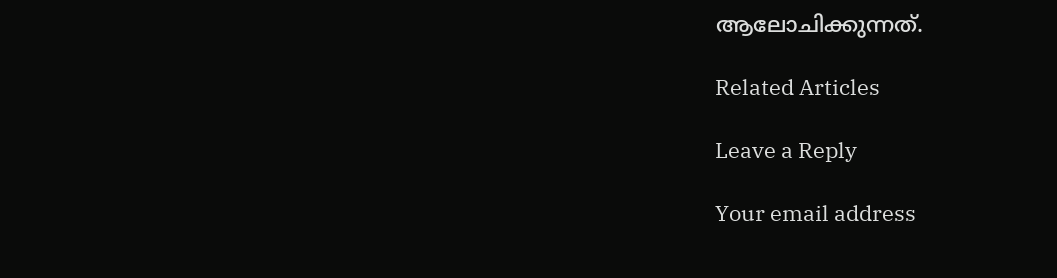ആലോചിക്കുന്നത്.

Related Articles

Leave a Reply

Your email address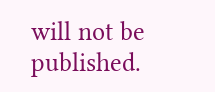will not be published.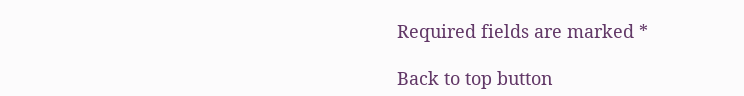Required fields are marked *

Back to top button